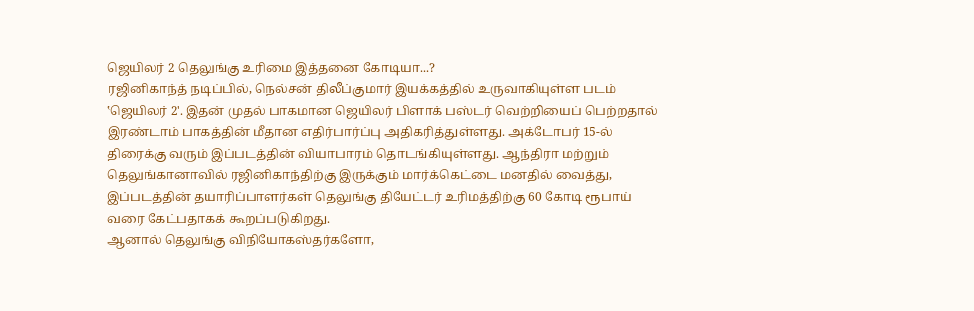ஜெயிலர் 2 தெலுங்கு உரிமை இத்தனை கோடியா...?
ரஜினிகாந்த் நடிப்பில், நெல்சன் திலீப்குமார் இயக்கத்தில் உருவாகியுள்ள படம் ‛ஜெயிலர் 2'. இதன் முதல் பாகமான ஜெயிலர் பிளாக் பஸ்டர் வெற்றியைப் பெற்றதால் இரண்டாம் பாகத்தின் மீதான எதிர்பார்ப்பு அதிகரித்துள்ளது. அக்டோபர் 15-ல் திரைக்கு வரும் இப்படத்தின் வியாபாரம் தொடங்கியுள்ளது. ஆந்திரா மற்றும் தெலுங்கானாவில் ரஜினிகாந்திற்கு இருக்கும் மார்க்கெட்டை மனதில் வைத்து, இப்படத்தின் தயாரிப்பாளர்கள் தெலுங்கு தியேட்டர் உரிமத்திற்கு 60 கோடி ரூபாய் வரை கேட்பதாகக் கூறப்படுகிறது.
ஆனால் தெலுங்கு விநியோகஸ்தர்களோ,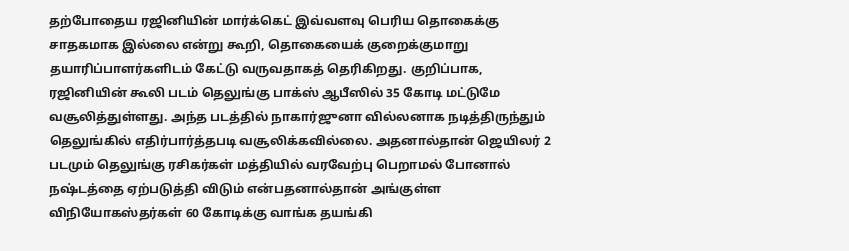தற்போதைய ரஜினியின் மார்க்கெட் இவ்வளவு பெரிய தொகைக்கு சாதகமாக இல்லை என்று கூறி, தொகையைக் குறைக்குமாறு தயாரிப்பாளர்களிடம் கேட்டு வருவதாகத் தெரிகிறது. குறிப்பாக, ரஜினியின் கூலி படம் தெலுங்கு பாக்ஸ் ஆபீஸில் 35 கோடி மட்டுமே வசூலித்துள்ளது. அந்த படத்தில் நாகார்ஜுனா வில்லனாக நடித்திருந்தும் தெலுங்கில் எதிர்பார்த்தபடி வசூலிக்கவில்லை. அதனால்தான் ஜெயிலர் 2 படமும் தெலுங்கு ரசிகர்கள் மத்தியில் வரவேற்பு பெறாமல் போனால் நஷ்டத்தை ஏற்படுத்தி விடும் என்பதனால்தான் அங்குள்ள விநியோகஸ்தர்கள் 60 கோடிக்கு வாங்க தயங்கி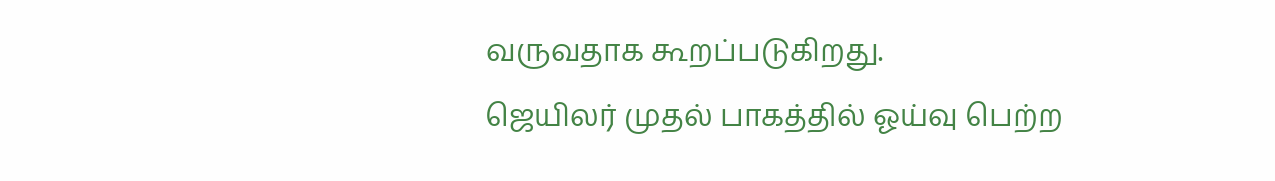வருவதாக கூறப்படுகிறது.
ஜெயிலர் முதல் பாகத்தில் ஓய்வு பெற்ற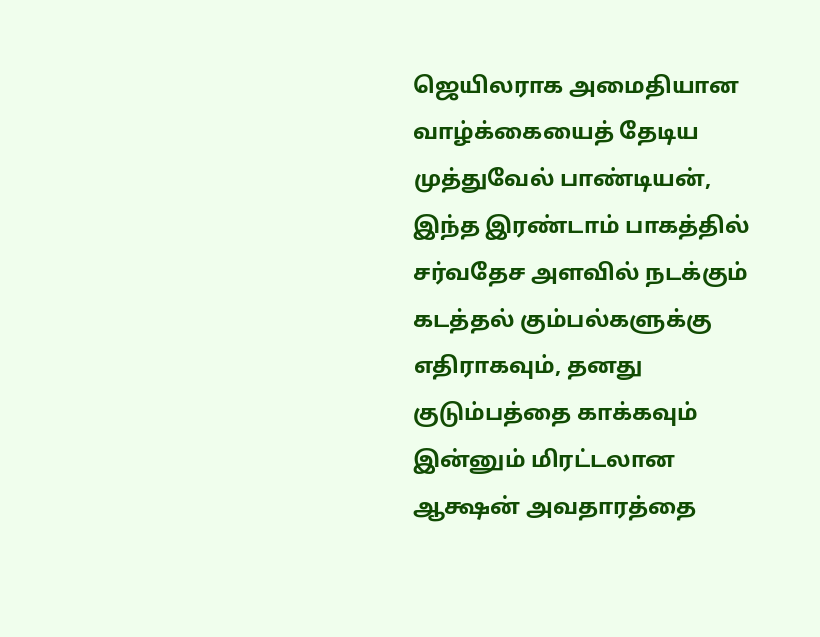ஜெயிலராக அமைதியான வாழ்க்கையைத் தேடிய முத்துவேல் பாண்டியன், இந்த இரண்டாம் பாகத்தில் சர்வதேச அளவில் நடக்கும் கடத்தல் கும்பல்களுக்கு எதிராகவும், தனது குடும்பத்தை காக்கவும் இன்னும் மிரட்டலான ஆக்ஷன் அவதாரத்தை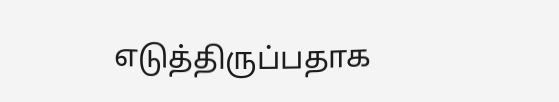எடுத்திருப்பதாக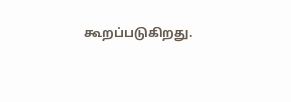கூறப்படுகிறது.